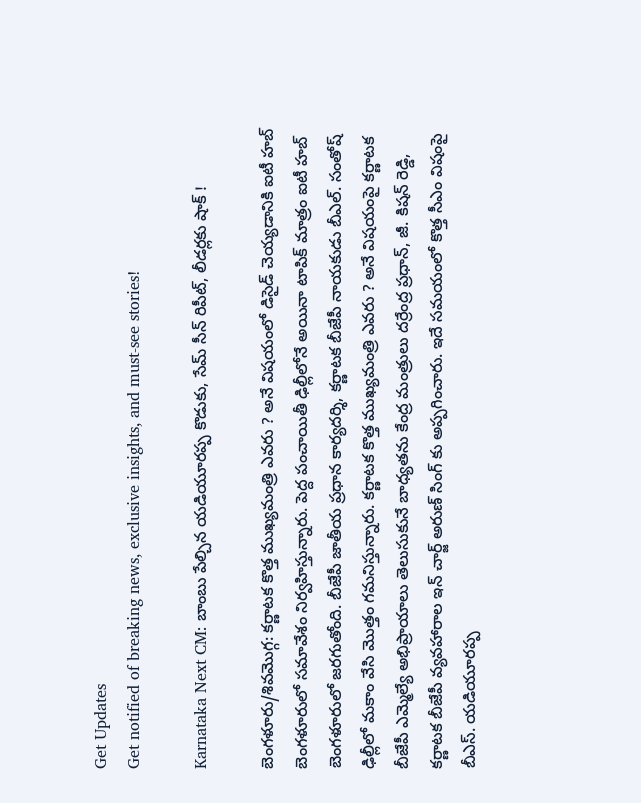Get Updates
Get notified of breaking news, exclusive insights, and must-see stories!

Karnataka Next CM: బాంబు పేల్చిన యడియూరప్ప కొడుకు, సేమ్ సీన్ రిపీట్, లీడర్లకు షాక్ !

బెంగళూరు/శివమొగ్గ: కర్ణాటక కొత్త ముఖ్యమంత్రి ఎవరు ? అనే విషయంలో డిసైడ్ చెయ్యడానికి ఐటీ హబ్ బెంగళూరులో సమావేశం నిర్వహిస్తున్నారు. పెద్ద పంచాయితీ ఢిల్లీలోనే అయినా టాపిక్ మాత్రం ఐటీ హబ్ బెంగళూరులో జరగుతోంది. బీజేపీ జాతీయ ప్రధాన కార్యదర్శి, కర్ణాటక బీజేపీ నాయకుడు బీఎల్. సంతోష్ ఢిల్లీలో మకాం వేసి మొత్తం గమనిస్తున్నారు. కర్ణాటక కొత్త ముఖ్యమంత్రి ఎవరు ? అనే విషయంపై కర్ణాటక బీజేపీ ఎమ్మెల్యే అభిప్రాయాలు తెలుసుకునే బాధ్యతను కేంద్ర మంత్రులు దర్రేంద్ర ప్రధాన్, జీ. కిషన్ రెడ్డి, కర్ణాటక బీజేపీ వ్యవహారాల ఇన్ చార్జ్ అరుణ్ సింగ్ కు అప్పగించారు. ఇదే సమయంలో కొత్త సీఎం విషంపై బీఎస్. యడియూరప్ప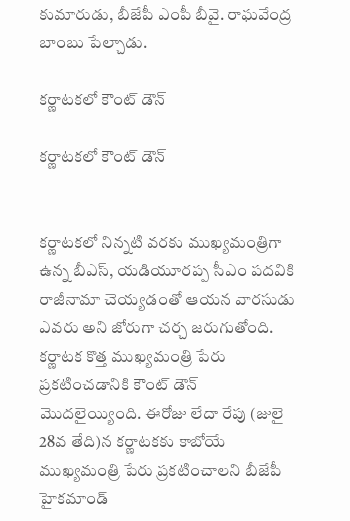కుమారుడు, బీజేపీ ఎంపీ బీవై. రాఘవేంద్ర బాంబు పేల్చాడు.

కర్ణాటకలో కౌంట్ డౌన్

కర్ణాటకలో కౌంట్ డౌన్


కర్ణాటకలో నిన్నటి వరకు ముఖ్యమంత్రిగా ఉన్న బీఎస్, యడియూరప్ప సీఎం పదవికి రాజీనామా చెయ్యడంతో ఆయన వారసుడు ఎవరు అని జోరుగా చర్చ జరుగుతోంది. కర్ణాటక కొత్త ముఖ్యమంత్రి పేరు ప్రకటించడానికి కౌంట్ డౌన్ మొదలైయ్యింది. ఈరోజు లేదా రేపు (జులై 28వ తేది)న కర్ణాటకకు కాబోయే ముఖ్యమంత్రి పేరు ప్రకటించాలని బీజేపీ హైకమాండ్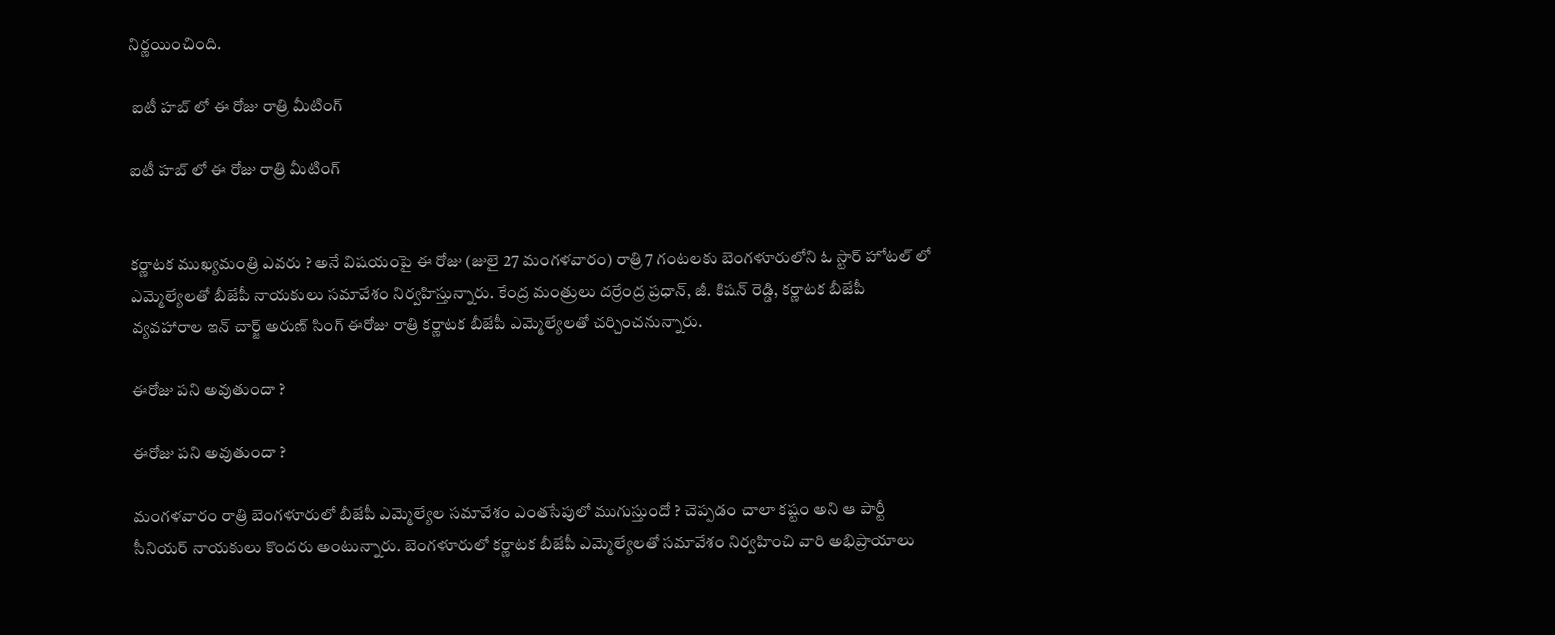నిర్ణయించింది.

 ఐటీ హబ్ లో ఈ రోజు రాత్రి మీటింగ్

ఐటీ హబ్ లో ఈ రోజు రాత్రి మీటింగ్


కర్ణాటక ముఖ్యమంత్రి ఎవరు ? అనే విషయంపై ఈ రోజు (జులై 27 మంగళవారం) రాత్రి 7 గంటలకు బెంగళూరులోని ఓ స్టార్ హోటల్ లో ఎమ్మెల్యేలతో బీజేపీ నాయకులు సమావేశం నిర్వహిస్తున్నారు. కేంద్ర మంత్రులు దర్రేంద్ర ప్రధాన్, జీ. కిషన్ రెడ్డి, కర్ణాటక బీజేపీ వ్యవహారాల ఇన్ చార్జ్ అరుణ్ సింగ్ ఈరోజు రాత్రి కర్ణాటక బీజేపీ ఎమ్మెల్యేలతో చర్చించనున్నారు.

ఈరోజు పని అవుతుందా ?

ఈరోజు పని అవుతుందా ?

మంగళవారం రాత్రి బెంగళూరులో బీజేపీ ఎమ్మెల్యేల సమావేశం ఎంతసేపులో ముగుస్తుందో ? చెప్పడం చాలా కష్టం అని ఆ పార్టీ సీనియర్ నాయకులు కొందరు అంటున్నారు. బెంగళూరులో కర్ణాటక బీజేపీ ఎమ్మెల్యేలతో సమావేశం నిర్వహించి వారి అభిప్రాయాలు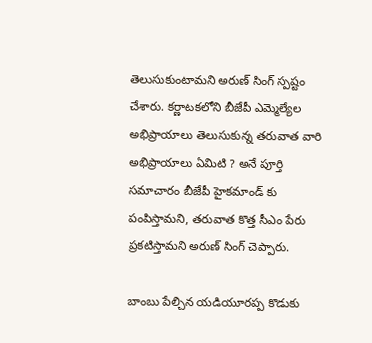తెలుసుకుంటామని అరుణ్ సింగ్ స్పష్టం చేశారు. కర్ణాటకలోని బీజేపీ ఎమ్మెల్యేల అభిప్రాయాలు తెలుసుకున్న తరువాత వారి అభిప్రాయాలు ఏమిటి ? అనే పూర్తి సమాచారం బీజేపీ హైకమాండ్ కు పంపిస్తామని, తరువాత కొత్త సీఎం పేరు ప్రకటిస్తామని అరుణ్ సింగ్ చెప్పారు.

బాంబు పేల్చిన యడియూరప్ప కొడుకు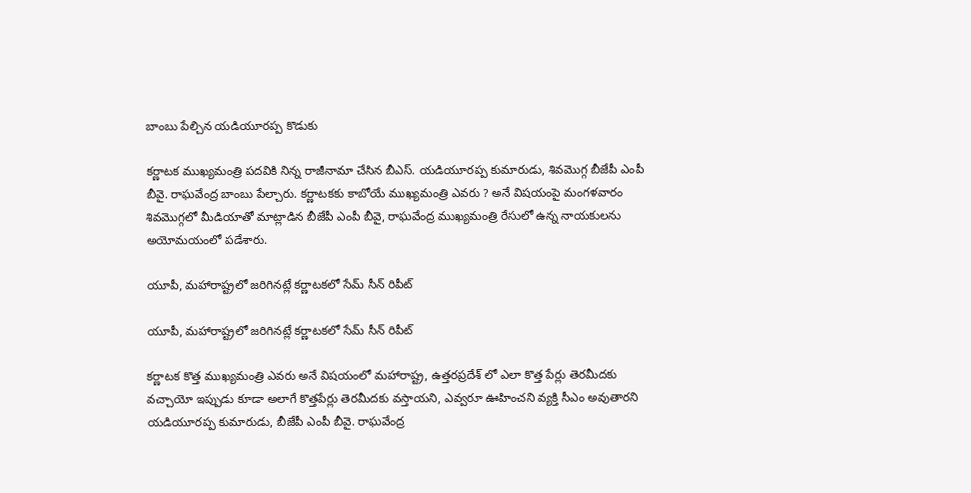బాంబు పేల్చిన యడియూరప్ప కొడుకు

కర్ణాటక ముఖ్యమంత్రి పదవికి నిన్న రాజీనామా చేసిన బీఎస్. యడియూరప్ప కుమారుడు, శివమొగ్గ బీజేపీ ఎంపీ బీవై. రాఘవేంద్ర బాంబు పేల్చారు. కర్ణాటకకు కాబోయే ముఖ్యమంత్రి ఎవరు ? అనే విషయంపై మంగళవారం శివమొగ్గలో మీడియాతో మాట్లాడిన బీజేపీ ఎంపీ బీవై, రాఘవేంద్ర ముఖ్యమంత్రి రేసులో ఉన్న నాయకులను అయోమయంలో పడేశారు.

యూపీ, మహారాష్ట్రలో జరిగినట్లే కర్ణాటకలో సేమ్ సీన్ రిపీట్

యూపీ, మహారాష్ట్రలో జరిగినట్లే కర్ణాటకలో సేమ్ సీన్ రిపీట్

కర్ణాటక కొత్త ముఖ్యమంత్రి ఎవరు అనే విషయంలో మహారాష్ట్ర, ఉత్తరప్రదేశ్ లో ఎలా కొత్త పేర్లు తెరమీదకు వచ్చాయో ఇప్పుడు కూడా అలాగే కొత్తపేర్లు తెరమీదకు వస్తాయని, ఎవ్వరూ ఊహించని వ్యక్తి సీఎం అవుతారని యడియూరప్ప కుమారుడు, బీజేపీ ఎంపీ బీవై. రాఘవేంద్ర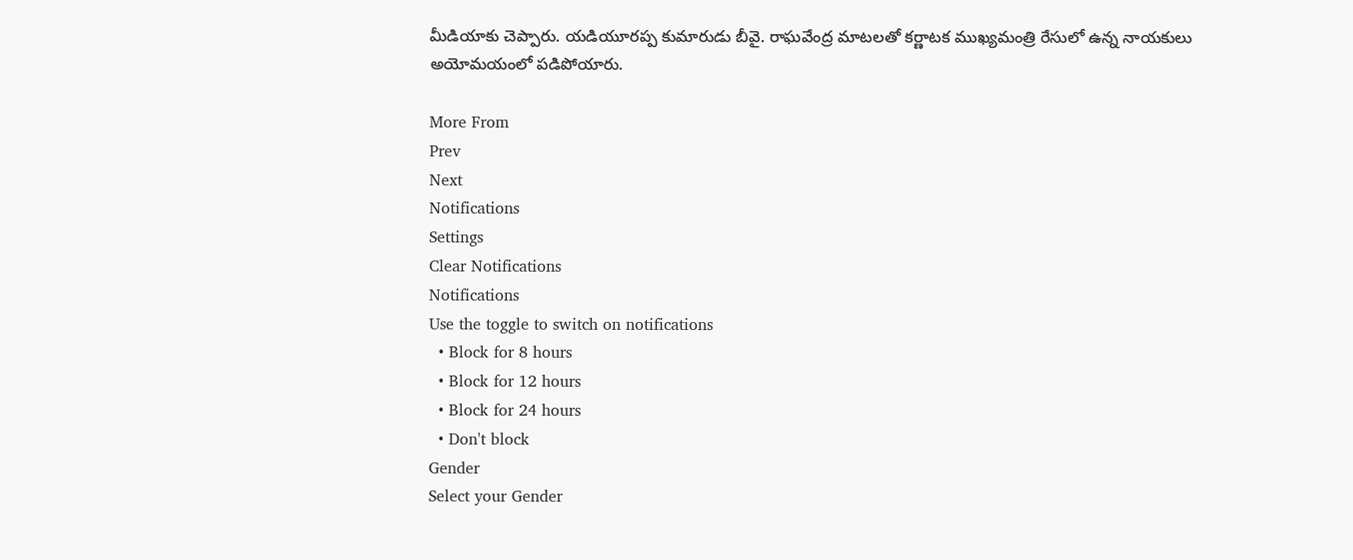మీడియాకు చెప్పారు. యడియూరప్ప కుమారుడు బీవై. రాఘవేంద్ర మాటలతో కర్ణాటక ముఖ్యమంత్రి రేసులో ఉన్న నాయకులు అయోమయంలో పడిపోయారు.

More From
Prev
Next
Notifications
Settings
Clear Notifications
Notifications
Use the toggle to switch on notifications
  • Block for 8 hours
  • Block for 12 hours
  • Block for 24 hours
  • Don't block
Gender
Select your Gender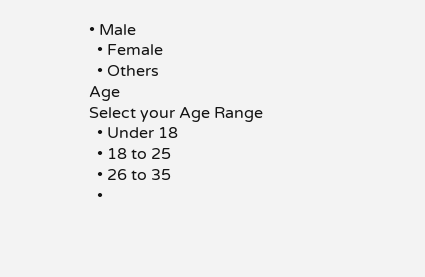• Male
  • Female
  • Others
Age
Select your Age Range
  • Under 18
  • 18 to 25
  • 26 to 35
  •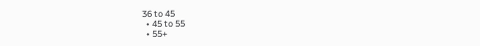36 to 45
  • 45 to 55
  • 55+